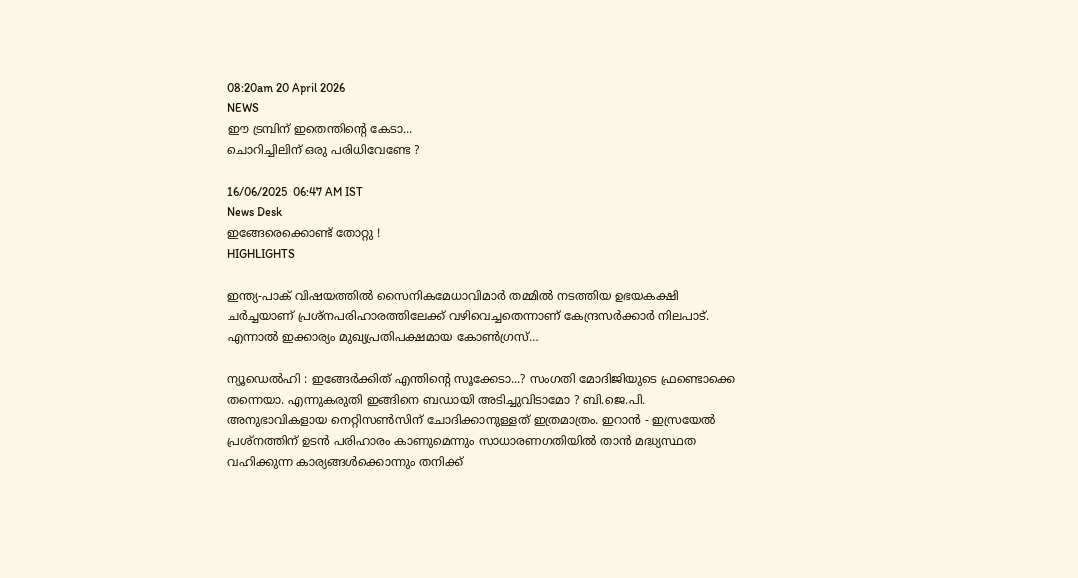08:20am 20 April 2026
NEWS
ഈ ട്രമ്പിന് ഇതെന്തിന്റെ കേടാ...
ചൊറിച്ചിലിന് ഒരു പരിധിവേണ്ടേ ?

16/06/2025  06:47 AM IST
News Desk
ഇങ്ങേരെക്കൊണ്ട് തോറ്റു !
HIGHLIGHTS

ഇന്ത്യ-പാക് വിഷയത്തിൽ സൈനികമേധാവിമാര്‍ തമ്മിൽ നടത്തിയ ഉഭയകക്ഷി ചര്‍ച്ചയാണ് പ്രശ്നപരിഹാരത്തിലേക്ക് വഴിവെച്ചതെന്നാണ് കേന്ദ്രസര്‍ക്കാര്‍ നിലപാട്. എന്നാൽ ഇക്കാര്യം മുഖ്യപ്രതിപക്ഷമായ കോൺഗ്രസ്…

ന്യൂഡെൽഹി : ഇങ്ങേര്‍ക്കിത് എന്തിന്റെ സൂക്കേടാ...? സംഗതി മോദിജിയുടെ ഫ്രണ്ടൊക്കെ തന്നെയാ. എന്നുകരുതി ഇങ്ങിനെ ബഡായി അടിച്ചുവിടാമോ ? ബി.ജെ.പി. അനുഭാവികളായ നെറ്റിസൺസിന് ചോദിക്കാനുള്ളത് ഇത്രമാത്രം. ഇറാൻ - ഇസ്രയേൽ പ്രശ്നത്തിന് ഉടൻ പരിഹാരം കാണുമെന്നും സാധാരണഗതിയിൽ താൻ മദ്ധ്യസ്ഥത വഹിക്കുന്ന കാര്യങ്ങൾക്കൊന്നും തനിക്ക്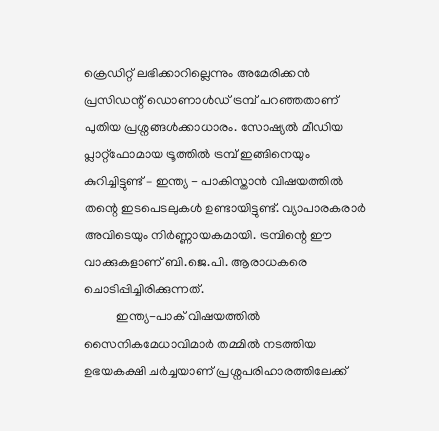ക്രെഡിറ്റ് ലഭിക്കാറില്ലെന്നും അമേരിക്കൻ പ്രസിഡന്റ് ഡൊണാൾഡ് ട്രമ്പ് പറഞ്ഞതാണ് പുതിയ പ്രശ്നങ്ങൾക്കാധാരം. സോഷ്യൽ മീഡിയ പ്ലാറ്റ്ഫോമായ ട്രൂത്തിൽ ട്രമ്പ് ഇങ്ങിനെയും കുറിച്ചിട്ടുണ്ട് – ഇന്ത്യ - പാകിസ്താൻ വിഷയത്തിൽ തന്റെ ഇടപെടലുകൾ ഉണ്ടായിട്ടുണ്ട്. വ്യാപാരകരാര്‍ അവിടെയും നിര്‍ണ്ണായകമായി. ട്രമ്പിന്റെ ഈ വാക്കുകളാണ് ബി.ജെ.പി. ആരാധകരെ ചൊടിപ്പിച്ചിരിക്കുന്നത്.
          ഇന്ത്യ-പാക് വിഷയത്തിൽ സൈനികമേധാവിമാര്‍ തമ്മിൽ നടത്തിയ ഉഭയകക്ഷി ചര്‍ച്ചയാണ് പ്രശ്നപരിഹാരത്തിലേക്ക്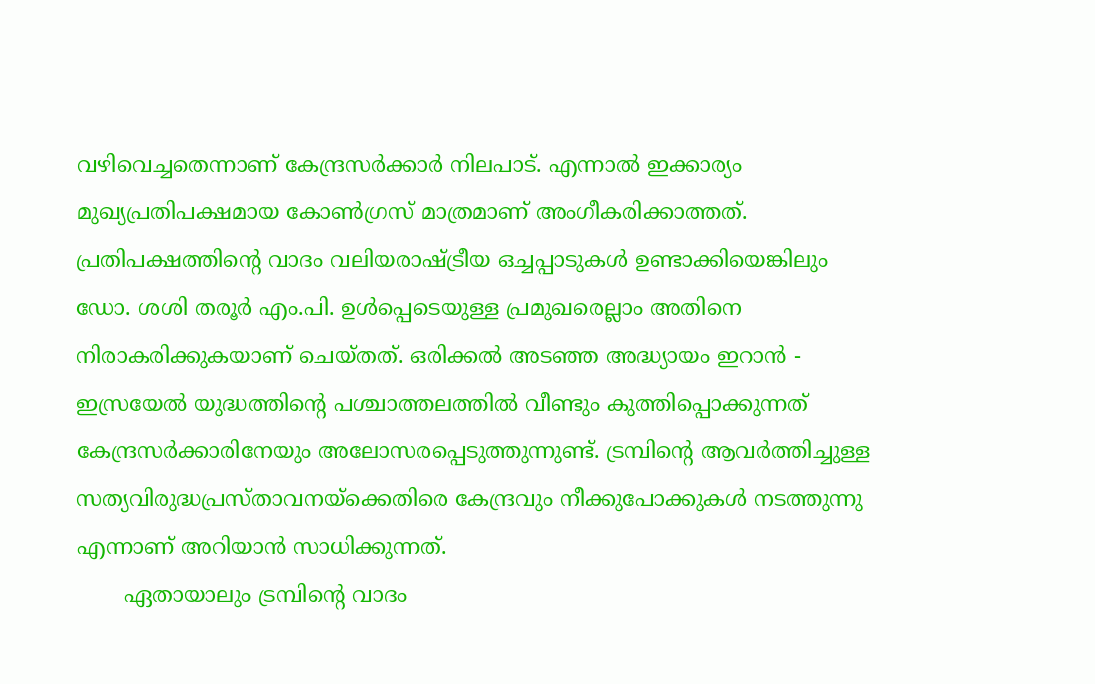വഴിവെച്ചതെന്നാണ് കേന്ദ്രസര്‍ക്കാര്‍ നിലപാട്. എന്നാൽ ഇക്കാര്യം മുഖ്യപ്രതിപക്ഷമായ കോൺഗ്രസ് മാത്രമാണ് അംഗീകരിക്കാത്തത്. പ്രതിപക്ഷത്തിന്റെ വാദം വലിയരാഷ്ട്രീയ ഒച്ചപ്പാടുകൾ ഉണ്ടാക്കിയെങ്കിലും ഡോ. ശശി തരൂര്‍ എം.പി. ഉൾപ്പെടെയുള്ള പ്രമുഖരെല്ലാം അതിനെ നിരാകരിക്കുകയാണ് ചെയ്തത്. ഒരിക്കൽ അടഞ്ഞ അദ്ധ്യായം ഇറാൻ - ഇസ്രയേൽ യുദ്ധത്തിന്റെ പശ്ചാത്തലത്തിൽ വീണ്ടും കുത്തിപ്പൊക്കുന്നത് കേന്ദ്രസര്‍ക്കാരിനേയും അലോസരപ്പെടുത്തുന്നുണ്ട്. ട്രമ്പിന്റെ ആവര്‍ത്തിച്ചുള്ള സത്യവിരുദ്ധപ്രസ്താവനയ്ക്കെതിരെ കേന്ദ്രവും നീക്കുപോക്കുകൾ നടത്തുന്നു എന്നാണ് അറിയാൻ സാധിക്കുന്നത്.
       ഏതായാലും ട്രമ്പിന്റെ വാദം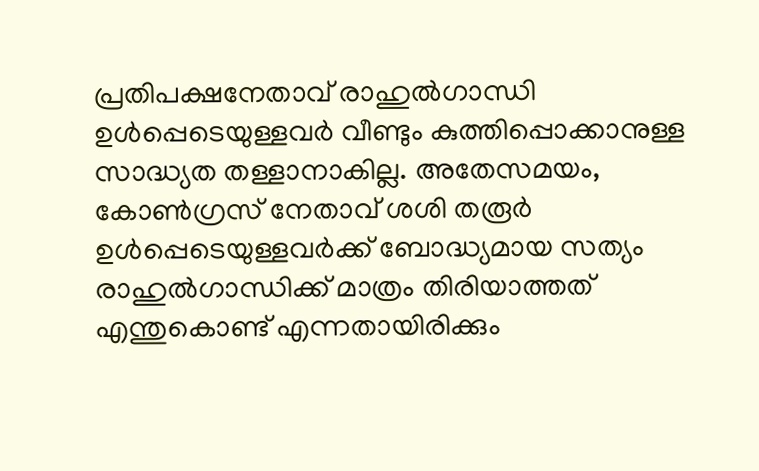പ്രതിപക്ഷനേതാവ് രാഹുൽഗാന്ധി ഉൾപ്പെടെയുള്ളവര്‍ വീണ്ടും കുത്തിപ്പൊക്കാനുള്ള സാദ്ധ്യത തള്ളാനാകില്ല. അതേസമയം, കോൺഗ്രസ് നേതാവ് ശശി തരൂര്‍ ഉൾപ്പെടെയുള്ളവര്‍ക്ക് ബോദ്ധ്യമായ സത്യം രാഹുൽഗാന്ധിക്ക് മാത്രം തിരിയാത്തത് എന്തുകൊണ്ട് എന്നതായിരിക്കും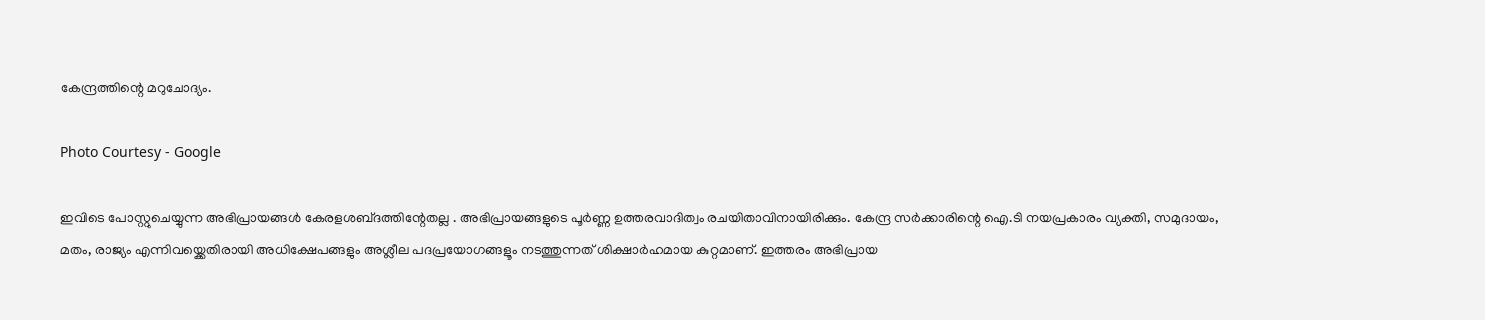കേന്ദ്രത്തിന്റെ മറുചോദ്യം.

Photo Courtesy - Google

ഇവിടെ പോസ്റ്റുചെയ്യുന്ന അഭിപ്രായങ്ങള്‍ കേരളശബ്‌ദത്തിന്റേതല്ല . അഭിപ്രായങ്ങളുടെ പൂര്‍ണ്ണ ഉത്തരവാദിത്വം രചയിതാവിനായിരിക്കും. കേന്ദ്ര സർക്കാരിന്റെ ഐ.ടി നയപ്രകാരം വ്യക്തി, സമുദായം, മതം, രാജ്യം എന്നിവയ്ക്കെതിരായി അധിക്ഷേപങ്ങളും അശ്ലീല പദപ്രയോഗങ്ങളൂം നടത്തുന്നത് ശിക്ഷാര്‍ഹമായ കുറ്റമാണ്. ഇത്തരം അഭിപ്രായ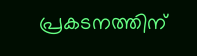പ്രകടനത്തിന്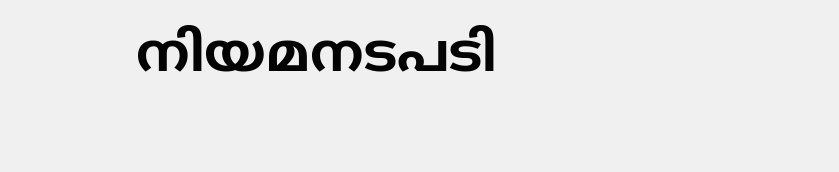നിയമനടപടി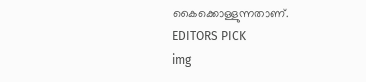കൈക്കൊള്ളുന്നതാണ്.
EDITORS PICK
img